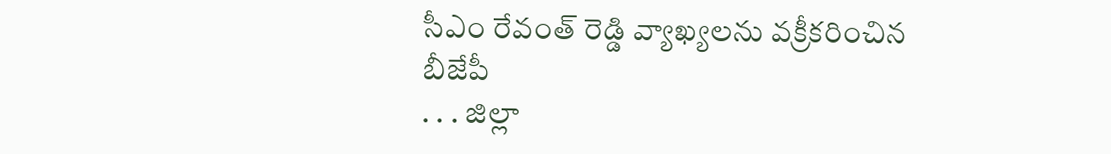సీఎం రేవంత్ రెడ్డి వ్యాఖ్యలను వక్రీకరించిన బీజేపీ
. . . జిల్లా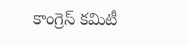కాంగ్రెస్ కమిటీ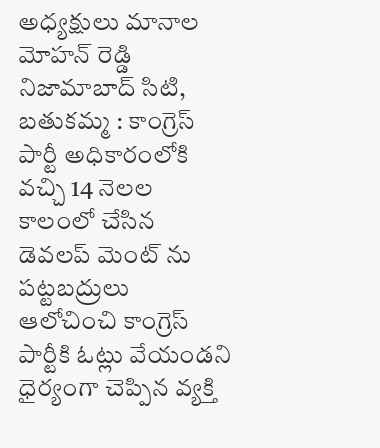అధ్యక్షులు మానాల మోహన్ రెడ్డి నిజామాబాద్ సిటి, బతుకమ్మ : కాంగ్రెస్ పార్టీ అధికారంలోకి వచ్చి 14 నెలల కాలంలో చేసిన డెవలప్ మెంట్ ను పట్టబద్రులు ఆలోచించి కాంగ్రెస్ పార్టీకి ఓట్లు వేయండని ధైర్యంగా చెప్పిన వ్యక్తి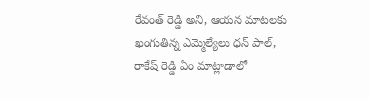రేవంత్ రెడ్డి అని, ఆయన మాటలకు ఖంగుతిన్న ఎమ్మెల్యేలు ధన్ పాల్, రాకేష్ రెడ్డి ఏం మాట్లాడాలో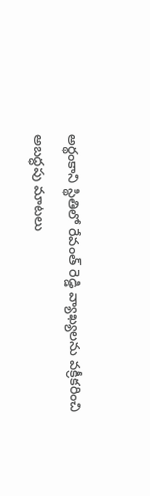అర్థంకాని స్థితిలో రేవంత్ రెడ్డి వ్యాఖ్యలను వక్రీకరించి అబద్ధపు మాటలు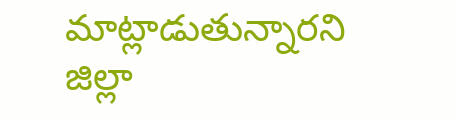మాట్లాడుతున్నారని జిల్లా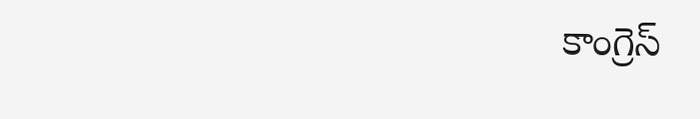కాంగ్రెస్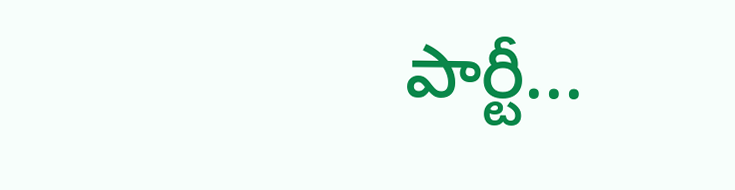పార్టీ...